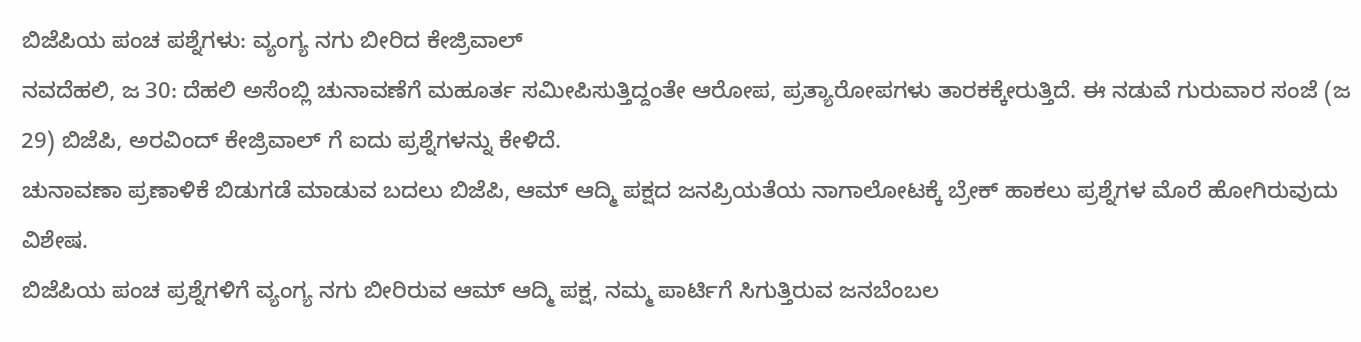ಬಿಜೆಪಿಯ ಪಂಚ ಪಶ್ನೆಗಳು: ವ್ಯಂಗ್ಯ ನಗು ಬೀರಿದ ಕೇಜ್ರಿವಾಲ್
ನವದೆಹಲಿ, ಜ 30: ದೆಹಲಿ ಅಸೆಂಬ್ಲಿ ಚುನಾವಣೆಗೆ ಮಹೂರ್ತ ಸಮೀಪಿಸುತ್ತಿದ್ದಂತೇ ಆರೋಪ, ಪ್ರತ್ಯಾರೋಪಗಳು ತಾರಕಕ್ಕೇರುತ್ತಿದೆ. ಈ ನಡುವೆ ಗುರುವಾರ ಸಂಜೆ (ಜ 29) ಬಿಜೆಪಿ, ಅರವಿಂದ್ ಕೇಜ್ರಿವಾಲ್ ಗೆ ಐದು ಪ್ರಶ್ನೆಗಳನ್ನು ಕೇಳಿದೆ.
ಚುನಾವಣಾ ಪ್ರಣಾಳಿಕೆ ಬಿಡುಗಡೆ ಮಾಡುವ ಬದಲು ಬಿಜೆಪಿ, ಆಮ್ ಆದ್ಮಿ ಪಕ್ಷದ ಜನಪ್ರಿಯತೆಯ ನಾಗಾಲೋಟಕ್ಕೆ ಬ್ರೇಕ್ ಹಾಕಲು ಪ್ರಶ್ನೆಗಳ ಮೊರೆ ಹೋಗಿರುವುದು ವಿಶೇಷ.
ಬಿಜೆಪಿಯ ಪಂಚ ಪ್ರಶ್ನೆಗಳಿಗೆ ವ್ಯಂಗ್ಯ ನಗು ಬೀರಿರುವ ಆಮ್ ಆದ್ಮಿ ಪಕ್ಷ, ನಮ್ಮ ಪಾರ್ಟಿಗೆ ಸಿಗುತ್ತಿರುವ ಜನಬೆಂಬಲ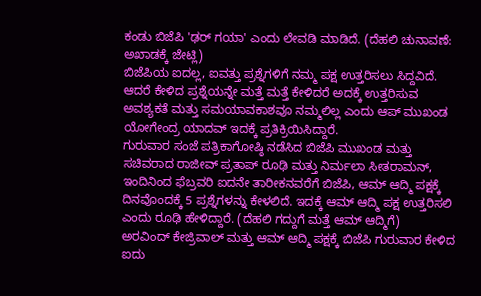ಕಂಡು ಬಿಜೆಪಿ 'ಢರ್ ಗಯಾ' ಎಂದು ಲೇವಡಿ ಮಾಡಿದೆ. (ದೆಹಲಿ ಚುನಾವಣೆ: ಅಖಾಡಕ್ಕೆ ಜೇಟ್ಲಿ)
ಬಿಜೆಪಿಯ ಐದಲ್ಲ, ಐವತ್ತು ಪ್ರಶ್ನೆಗಳಿಗೆ ನಮ್ಮ ಪಕ್ಷ ಉತ್ತರಿಸಲು ಸಿದ್ದವಿದೆ. ಆದರೆ ಕೇಳಿದ ಪ್ರಶ್ನೆಯನ್ನೇ ಮತ್ತೆ ಮತ್ತೆ ಕೇಳಿದರೆ ಅದಕ್ಕೆ ಉತ್ತರಿಸುವ ಅವಶ್ಯಕತೆ ಮತ್ತು ಸಮಯಾವಕಾಶವೂ ನಮ್ಮಲಿಲ್ಲ ಎಂದು ಆಪ್ ಮುಖಂಡ ಯೋಗೇಂದ್ರ ಯಾದವ್ ಇದಕ್ಕೆ ಪ್ರತಿಕ್ರಿಯಿಸಿದ್ದಾರೆ.
ಗುರುವಾರ ಸಂಜೆ ಪತ್ರಿಕಾಗೋಷ್ಠಿ ನಡೆಸಿದ ಬಿಜೆಪಿ ಮುಖಂಡ ಮತ್ತು ಸಚಿವರಾದ ರಾಜೀವ್ ಪ್ರತಾಪ್ ರೂಢಿ ಮತ್ತು ನಿರ್ಮಲಾ ಸೀತರಾಮನ್, ಇಂದಿನಿಂದ ಫೆಬ್ರವರಿ ಐದನೇ ತಾರೀಕನವರೆಗೆ ಬಿಜೆಪಿ, ಆಮ್ ಆದ್ಮಿ ಪಕ್ಷಕ್ಕೆ ದಿನವೊಂದಕ್ಕೆ 5 ಪ್ರಶ್ನೆಗಳನ್ನು ಕೇಳಲಿದೆ. ಇದಕ್ಕೆ ಆಮ್ ಆದ್ಮಿ ಪಕ್ಷ ಉತ್ತರಿಸಲಿ ಎಂದು ರೂಢಿ ಹೇಳಿದ್ದಾರೆ. (ದೆಹಲಿ ಗದ್ದುಗೆ ಮತ್ತೆ ಆಮ್ ಆದ್ಮಿಗೆ)
ಅರವಿಂದ್ ಕೇಜ್ರಿವಾಲ್ ಮತ್ತು ಆಮ್ ಆದ್ಮಿ ಪಕ್ಷಕ್ಕೆ ಬಿಜೆಪಿ ಗುರುವಾರ ಕೇಳಿದ ಐದು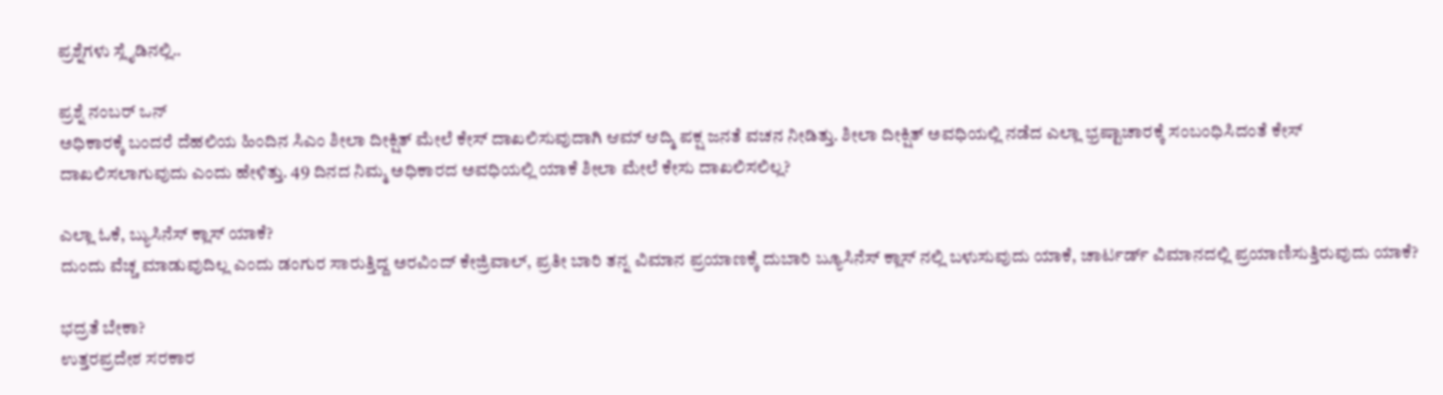ಪ್ರಶ್ನೆಗಳು ಸ್ಲೈಡಿನಲ್ಲಿ..

ಪ್ರಶ್ನೆ ನಂಬರ್ ಒನ್
ಅಧಿಕಾರಕ್ಕೆ ಬಂದರೆ ದೆಹಲಿಯ ಹಿಂದಿನ ಸಿಎಂ ಶೀಲಾ ದೀಕ್ಷಿತ್ ಮೇಲೆ ಕೇಸ್ ದಾಖಲಿಸುವುದಾಗಿ ಆಮ್ ಆದ್ಮಿ ಪಕ್ಷ ಜನತೆ ವಚನ ನೀಡಿತ್ತು. ಶೀಲಾ ದೀಕ್ಷಿತ್ ಅವಧಿಯಲ್ಲಿ ನಡೆದ ಎಲ್ಲಾ ಭ್ರಷ್ಟಾಚಾರಕ್ಕೆ ಸಂಬಂಧಿಸಿದಂತೆ ಕೇಸ್ ದಾಖಲಿಸಲಾಗುವುದು ಎಂದು ಹೇಳಿತ್ತು. 49 ದಿನದ ನಿಮ್ಮ ಅಧಿಕಾರದ ಅವಧಿಯಲ್ಲಿ ಯಾಕೆ ಶೀಲಾ ಮೇಲೆ ಕೇಸು ದಾಖಲಿಸಲಿಲ್ಲ?

ಎಲ್ಲಾ ಓಕೆ, ಬ್ಯುಸಿನೆಸ್ ಕ್ಲಾಸ್ ಯಾಕೆ?
ದುಂದು ವೆಚ್ಚ ಮಾಡುವುದಿಲ್ಲ ಎಂದು ಡಂಗುರ ಸಾರುತ್ತಿದ್ದ ಅರವಿಂದ್ ಕೇಜ್ರಿವಾಲ್, ಪ್ರತೀ ಬಾರಿ ತನ್ನ ವಿಮಾನ ಪ್ರಯಾಣಕ್ಕೆ ದುಬಾರಿ ಬ್ಯೂಸಿನೆಸ್ ಕ್ಲಾಸ್ ನಲ್ಲಿ ಬಳುಸುವುದು ಯಾಕೆ, ಚಾರ್ಟರ್ಡ್ ವಿಮಾನದಲ್ಲಿ ಪ್ರಯಾಣಿಸುತ್ತಿರುವುದು ಯಾಕೆ?

ಭದ್ರತೆ ಬೇಕಾ?
ಉತ್ತರಪ್ರದೇಶ ಸರಕಾರ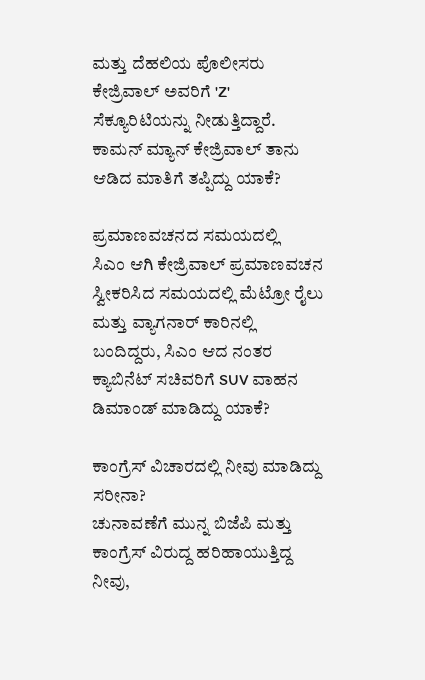ಮತ್ತು ದೆಹಲಿಯ ಪೊಲೀಸರು ಕೇಜ್ರಿವಾಲ್ ಅವರಿಗೆ 'Z' ಸೆಕ್ಯೂರಿಟಿಯನ್ನು ನೀಡುತ್ತಿದ್ದಾರೆ. ಕಾಮನ್ ಮ್ಯಾನ್ ಕೇಜ್ರಿವಾಲ್ ತಾನು ಆಡಿದ ಮಾತಿಗೆ ತಪ್ಪಿದ್ದು ಯಾಕೆ?

ಪ್ರಮಾಣವಚನದ ಸಮಯದಲ್ಲಿ
ಸಿಎಂ ಆಗಿ ಕೇಜ್ರಿವಾಲ್ ಪ್ರಮಾಣವಚನ ಸ್ವೀಕರಿಸಿದ ಸಮಯದಲ್ಲಿ ಮೆಟ್ರೋ ರೈಲು ಮತ್ತು ವ್ಯಾಗನಾರ್ ಕಾರಿನಲ್ಲಿ ಬಂದಿದ್ದರು, ಸಿಎಂ ಆದ ನಂತರ ಕ್ಯಾಬಿನೆಟ್ ಸಚಿವರಿಗೆ SUV ವಾಹನ ಡಿಮಾಂಡ್ ಮಾಡಿದ್ದು ಯಾಕೆ?

ಕಾಂಗ್ರೆಸ್ ವಿಚಾರದಲ್ಲಿ ನೀವು ಮಾಡಿದ್ದು ಸರೀನಾ?
ಚುನಾವಣೆಗೆ ಮುನ್ನ ಬಿಜೆಪಿ ಮತ್ತು ಕಾಂಗ್ರೆಸ್ ವಿರುದ್ದ ಹರಿಹಾಯುತ್ತಿದ್ದ ನೀವು,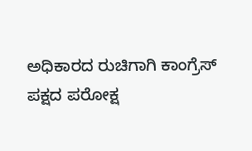ಅಧಿಕಾರದ ರುಚಿಗಾಗಿ ಕಾಂಗ್ರೆಸ್ ಪಕ್ಷದ ಪರೋಕ್ಷ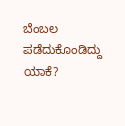ಬೆಂಬಲ ಪಡೆದುಕೊಂಡಿದ್ದು ಯಾಕೆ?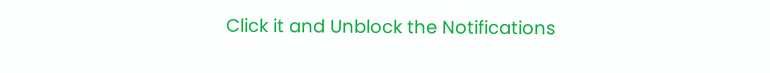Click it and Unblock the Notifications